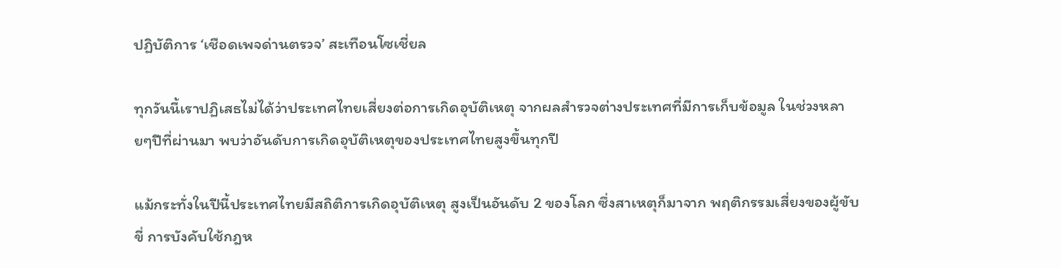ปฏิบัติการ ‘เชือดเพจด่านตรวจ’ สะเทือนโซเชี่ยล

ทุกวันนี้เราปฏิเสธไม่ได้ว่าประเทศไทยเสี่ยงต่อการเกิดอุบัติเหตุ จากผลสำรวจต่างประเทศที่มีการเก็บข้อมูล ในช่วงหลายๆปีที่ผ่านมา พบว่าอันดับการเกิดอุบัติเหตุของประเทศไทยสูงขึ้นทุกปี

แม้กระทั่งในปีนี้ประเทศไทยมีสถิติการเกิดอุบัติเหตุ สูงเป็นอันดับ 2 ของโลก ซึ่งสาเหตุก็มาจาก พฤติกรรมเสี่ยงของผู้ขับขี่ การบังคับใช้กฎห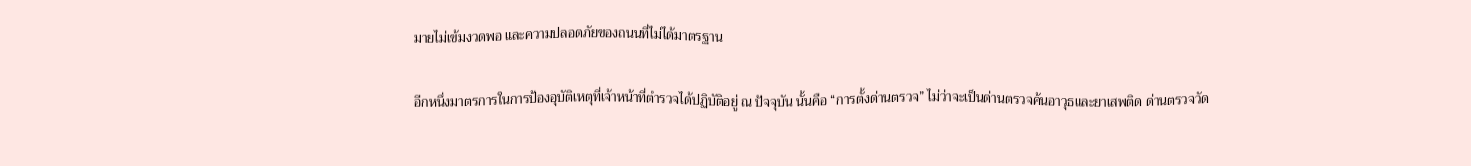มายไม่เข้มงวดพอ และความปลอดภัยของถนนที่ไม่ได้มาตรฐาน

อีกหนึ่งมาตรการในการป้องอุบัติเหตุที่เจ้าหน้าที่ตำรวจได้ปฏิบัติอยู่ ณ ปัจจุบัน นั้นคือ “การตั้งด่านตรวจ” ไม่ว่าจะเป็นด่านตรวจค้นอาวุธและยาเสพติด ด่านตรวจวัด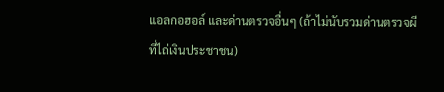แอลกอฮอล์ และด่านตรวจอื่นๆ (ถ้าไม่นับรวมด่านตรวจผี ที่ไถ่เงินประชาชน)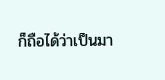ก็ถือได้ว่าเป็นมา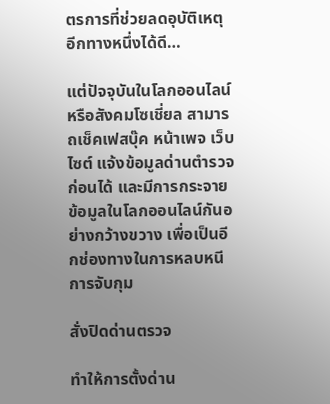ตรการที่ช่วยลดอุบัติเหตุ อีกทางหนึ่งได้ดี…

แต่ปัจจุบันในโลกออนไลน์ หรือสังคมโซเชี่ยล สามารถเช็คเฟสบุ๊ค หน้าเพจ เว็บไซต์ แจ้งข้อมูลด่านตำรวจก่อนได้ และมีการกระจายข้อมูลในโลกออนไลน์กันอย่างกว้างขวาง เพื่อเป็นอีกช่องทางในการหลบหนีการจับกุม

สั่งปิดด่านตรวจ

ทำให้การตั้งด่าน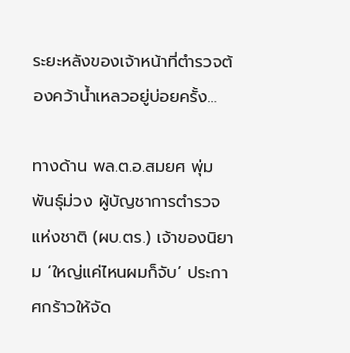ระยะหลังของเจ้าหน้าที่ตำรวจต้องคว้าน้ำเหลวอยู่บ่อยครั้ง…

ทางด้าน พล.ต.อ.สมยศ พุ่มพันธุ์ม่วง ผู้บัญชาการตำรวจแห่งชาติ (ผบ.ตร.) เจ้าของนิยาม ‘ใหญ่แค่ไหนผมก็จับ’ ประกาศกร้าวให้จัด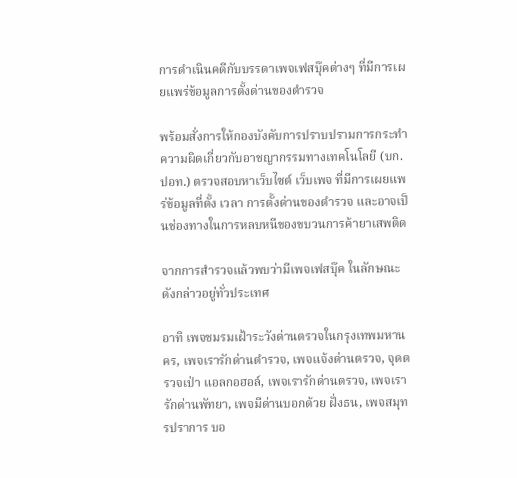การดำเนินคดีกับบรรดาเพจเฟสบุ๊คต่างๆ ที่มีการเผยแพร่ข้อมูลการตั้งด่านของตำรวจ

พร้อมสั่งการให้กองบังคับการปราบปรามการกระทำความผิดเกี่ยวกับอาชญากรรมทางเทคโนโลยี (บก.ปอท.) ตรวจสอบหาเว็บไซต์ เว็บเพจ ที่มีการเผยแพร่ข้อมูลที่ตั้ง เวลา การตั้งด่านของตำรวจ และอาจเป็นช่องทางในการหลบหนีของขบวนการค้ายาเสพติด

จากการสำรวจแล้วพบว่ามีเพจเฟสบุ๊ค ในลักษณะดังกล่าวอยู่ทั่วประเทศ

อาทิ เพจชมรมเฝ้าระวังด่านตรวจในกรุงเทพมหานคร, เพจเรารักด่านตำรวจ, เพจแจ้งด่านตรวจ, จุดตรวจเป่า แอลกอฮอล์, เพจเรารักด่านตรวจ, เพจเรารักด่านพัทยา, เพจมีด่านบอกด้วย ฝั่งธน, เพจสมุทรปราการ บอ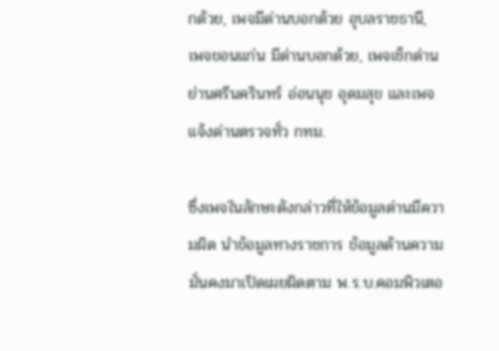กด้วย, เพจมีด่านบอกด้วย อุบลราชธานี, เพจขอนแก่น มีด่านบอกด้วย, เพจเช็กด่านย่านศรีนครินทร์ อ่อนนุช อุดมสุข และเพจแจ้งด่านตรวจทั่ว กทม.

ซึ่งเพจในลักษะดังกล่าวที่ให้ข้อมูลด่านมีความผิด นำข้อมูลทางราชการ ข้อมูลด้านความมั่นคงมาเปิดเผยผิดตาม พ.ร.บ.คอมพิวเตอ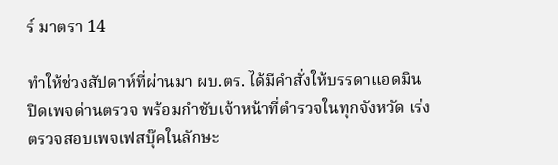ร์ มาตรา 14

ทำให้ช่วงสัปดาห์ที่ผ่านมา ผบ.ตร. ได้มีคำสั่งให้บรรดาแอดมินปิดเพจด่านตรวจ พร้อมกำชับเจ้าหน้าที่ตำรวจในทุกจังหวัด เร่งตรวจสอบเพจเฟสบุ๊คในลักษะ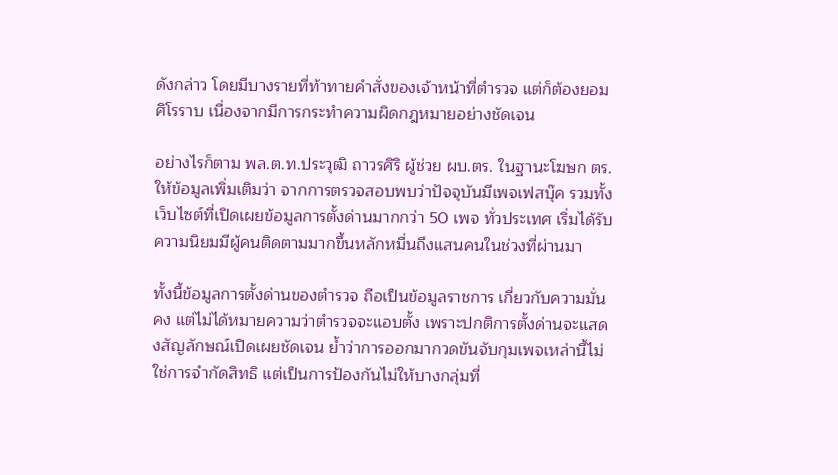ดังกล่าว โดยมีบางรายที่ท้าทายคำสั่งของเจ้าหน้าที่ตำรวจ แต่ก็ต้องยอมศิโรราบ เนื่องจากมีการกระทำความผิดกฎหมายอย่างชัดเจน

อย่างไรก็ตาม พล.ต.ท.ประวุฒิ ถาวรศิริ ผู้ช่วย ผบ.ตร. ในฐานะโฆษก ตร. ให้ข้อมูลเพิ่มเติมว่า จากการตรวจสอบพบว่าปัจจุบันมีเพจเฟสบุ๊ค รวมทั้งเว็บไซต์ที่เปิดเผยข้อมูลการตั้งด่านมากกว่า 50 เพจ ทั่วประเทศ เริ่มได้รับความนิยมมีผู้คนติดตามมากขึ้นหลักหมื่นถึงแสนคนในช่วงที่ผ่านมา

ทั้งนี้ข้อมูลการตั้งด่านของตำรวจ ถือเป็นข้อมูลราชการ เกี่ยวกับความมั่นคง แต่ไม่ได้หมายความว่าตำรวจจะแอบตั้ง เพราะปกติการตั้งด่านจะแสดงสัญลักษณ์เปิดเผยชัดเจน ย้ำว่าการออกมากวดขันจับกุมเพจเหล่านี้ไม่ใช่การจำกัดสิทธิ แต่เป็นการป้องกันไม่ให้บางกลุ่มที่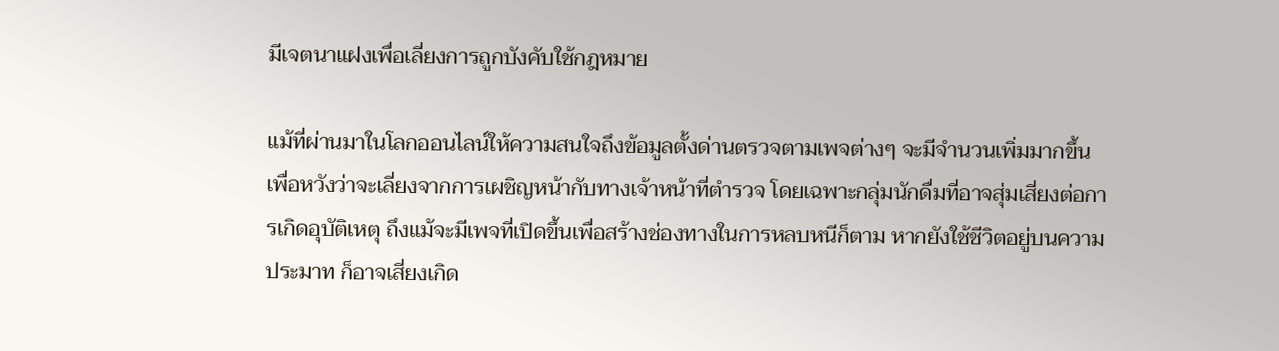มีเจตนาแฝงเพื่อเลี่ยงการถูกบังคับใช้กฎหมาย

แม้ที่ผ่านมาในโลกออนไลน์ให้ความสนใจถึงข้อมูลตั้งด่านตรวจตามเพจต่างๆ จะมีจำนวนเพิ่มมากขึ้น เพื่อหวังว่าจะเลี่ยงจากการเผชิญหน้ากับทางเจ้าหน้าที่ตำรวจ โดยเฉพาะกลุ่มนักดื่มที่อาจสุ่มเสี่ยงต่อการเกิดอุบัติเหตุ ถึงแม้จะมีเพจที่เปิดขึ้นเพื่อสร้างช่องทางในการหลบหนีก็ตาม หากยังใช้ชีวิตอยู่บนความประมาท ก็อาจเสี่ยงเกิด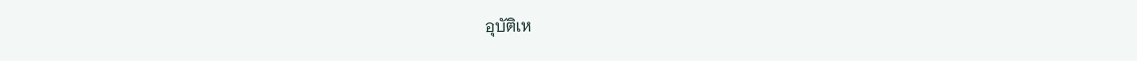อุบัติเห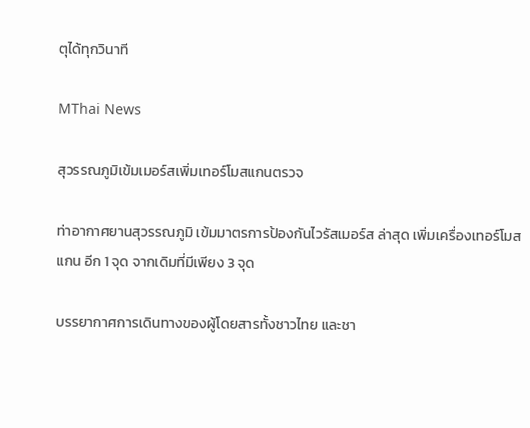ตุได้ทุกวินาที

MThai News

สุวรรณภูมิเข้มเมอร์สเพิ่มเทอร์โมสแกนตรวจ

ท่าอากาศยานสุวรรณภูมิ เข้มมาตรการป้องกันไวรัสเมอร์ส ล่าสุด เพิ่มเครื่องเทอร์โมสแกน อีก 1 จุด จากเดิมที่มีเพียง 3 จุด

บรรยากาศการเดินทางของผู้โดยสารทั้งชาวไทย และชา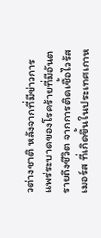วต่างชาติ หลังจากที่มีข่าวการแพร่ระบาดของโรคร้ายที่มีอันตรายถึงชีวิต จากการติดเชื้อไวรัสเมอร์ส ที่เกิดขึ้นในประเทศเกาห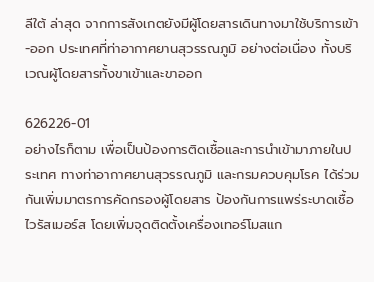ลีใต้ ล่าสุด จากการสังเกตยังมีผู้โดยสารเดินทางมาใช้บริการเข้า-ออก ประเทศที่ท่าอากาศยานสุวรรณภูมิ อย่างต่อเนื่อง ทั้งบริเวณผู้โดยสารทั้งขาเข้าและขาออก

626226-01
อย่างไรก็ตาม เพื่อเป็นป้องการติดเชื้อและการนำเข้ามาภายในประเทศ ทางท่าอากาศยานสุวรรณภูมิ และกรมควบคุมโรค ได้ร่วมกันเพิ่มมาตรการคัดกรองผู้โดยสาร ป้องกันการแพร่ระบาดเชื้อไวรัสเมอร์ส โดยเพิ่มจุดติดตั้งเครื่องเทอร์โมสแก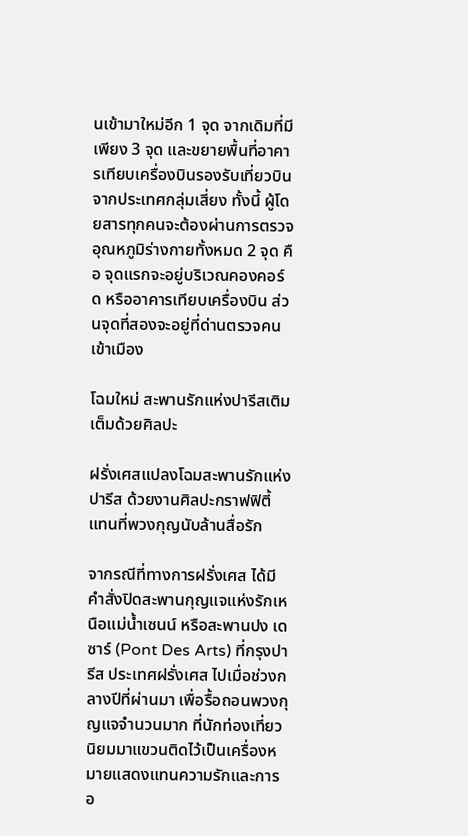นเข้ามาใหม่อีก 1 จุด จากเดิมที่มีเพียง 3 จุด และขยายพื้นที่อาคารเทียบเครื่องบินรองรับเที่ยวบินจากประเทศกลุ่มเสี่ยง ทั้งนี้ ผู้โดยสารทุกคนจะต้องผ่านการตรวจอุณหภูมิร่างกายทั้งหมด 2 จุด คือ จุดแรกจะอยู่บริเวณคองคอร์ด หรืออาคารเทียบเครื่องบิน ส่วนจุดที่สองจะอยู่ที่ด่านตรวจคนเข้าเมือง

โฉมใหม่ สะพานรักแห่งปารีสเติมเต็มด้วยศิลปะ

ฝรั่งเศสแปลงโฉมสะพานรักแห่งปารีส ด้วยงานศิลปะกราฟฟิตี้ แทนที่พวงกุญนับล้านสื่อรัก

จากรณีที่ทางการฝรั่งเศส ได้มีคำสั่งปิดสะพานกุญแจแห่งรักเหนือแม่น้ำเซนน์ หรือสะพานปง เด ซาร์ (Pont Des Arts) ที่กรุงปารีส ประเทศฝรั่งเศส ไปเมื่อช่วงกลางปีที่ผ่านมา เพื่อรื้อถอนพวงกุญแจจำนวนมาก ที่นักท่องเที่ยวนิยมมาแขวนติดไว้เป็นเครื่องหมายแสดงแทนความรักและการอ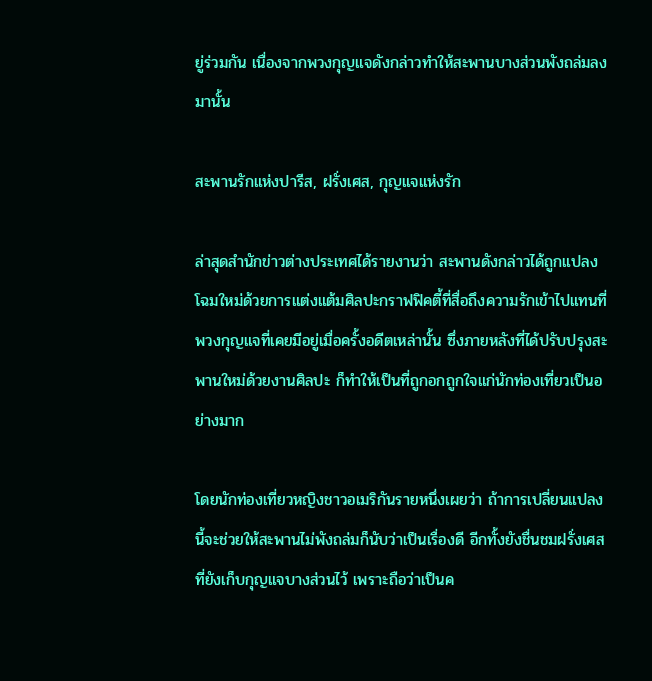ยู่ร่วมกัน เนื่องจากพวงกุญแจดังกล่าวทำให้สะพานบางส่วนพังถล่มลงมานั้น

สะพานรักแห่งปารีส, ฝรั่งเศส, กุญแจแห่งรัก

ล่าสุดสำนักข่าวต่างประเทศได้รายงานว่า สะพานดังกล่าวได้ถูกแปลงโฉมใหม่ด้วยการแต่งแต้มศิลปะกราฟฟิคตี้ที่สื่อถึงความรักเข้าไปแทนที่พวงกุญแจที่เคยมีอยู่เมื่อครั้งอดีตเหล่านั้น ซึ่งภายหลังที่ได้ปรับปรุงสะพานใหม่ด้วยงานศิลปะ ก็ทำให้เป็นที่ถูกอกถูกใจแก่นักท่องเที่ยวเป็นอย่างมาก

โดยนักท่องเที่ยวหญิงชาวอเมริกันรายหนึ่งเผยว่า ถ้าการเปลี่ยนแปลงนี้จะช่วยให้สะพานไม่พังถล่มก็นับว่าเป็นเรื่องดี อีกทั้งยังชื่นชมฝรั่งเศสที่ยังเก็บกุญแจบางส่วนไว้ เพราะถือว่าเป็นค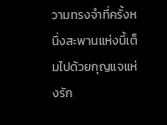วามทรงจำที่ครั้งหนึ่งสะพานแห่งนี้เต็มไปด้วยกุญแจแห่งรัก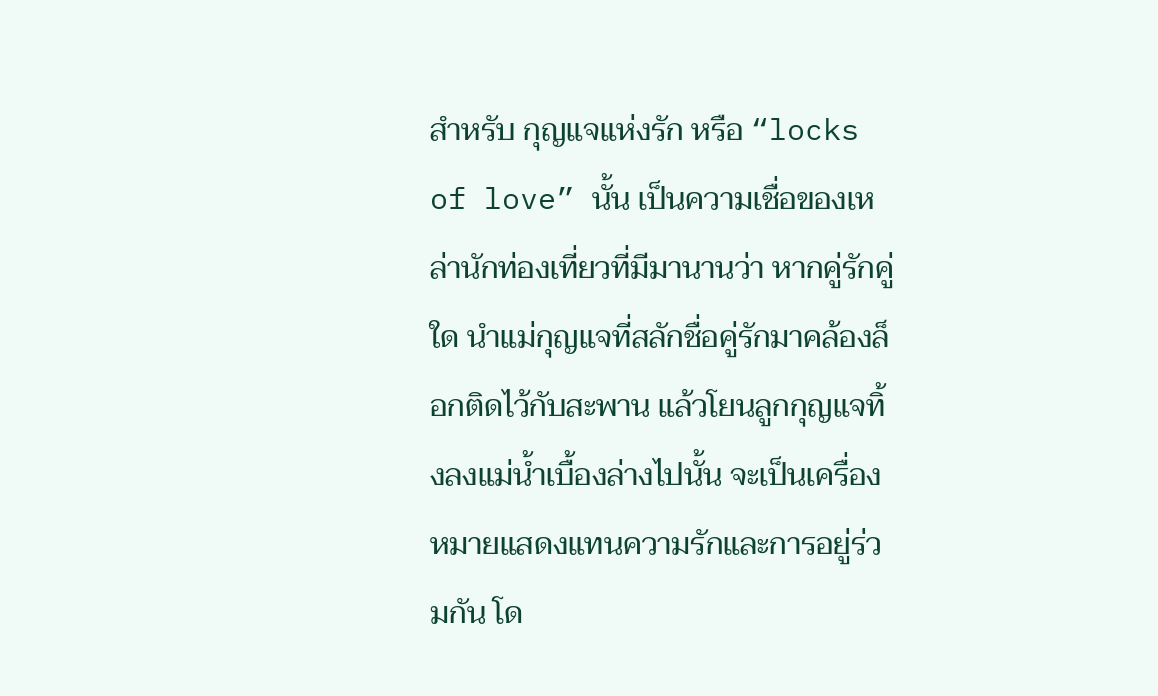สำหรับ กุญแจแห่งรัก หรือ “locks of love” นั้น เป็นความเชื่อของเหล่านักท่องเที่ยวที่มีมานานว่า หากคู่รักคู่ใด นำแม่กุญแจที่สลักชื่อคู่รักมาคล้องล็อกติดไว้กับสะพาน แล้วโยนลูกกุญแจทิ้งลงแม่น้ำเบื้องล่างไปนั้น จะเป็นเครื่องหมายแสดงแทนความรักและการอยู่ร่วมกัน โด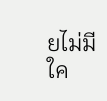ยไม่มีใค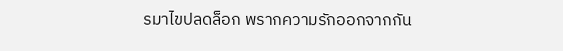รมาไขปลดล็อก พรากความรักออกจากกัน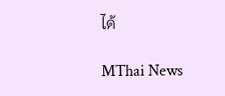ได้

MThai News